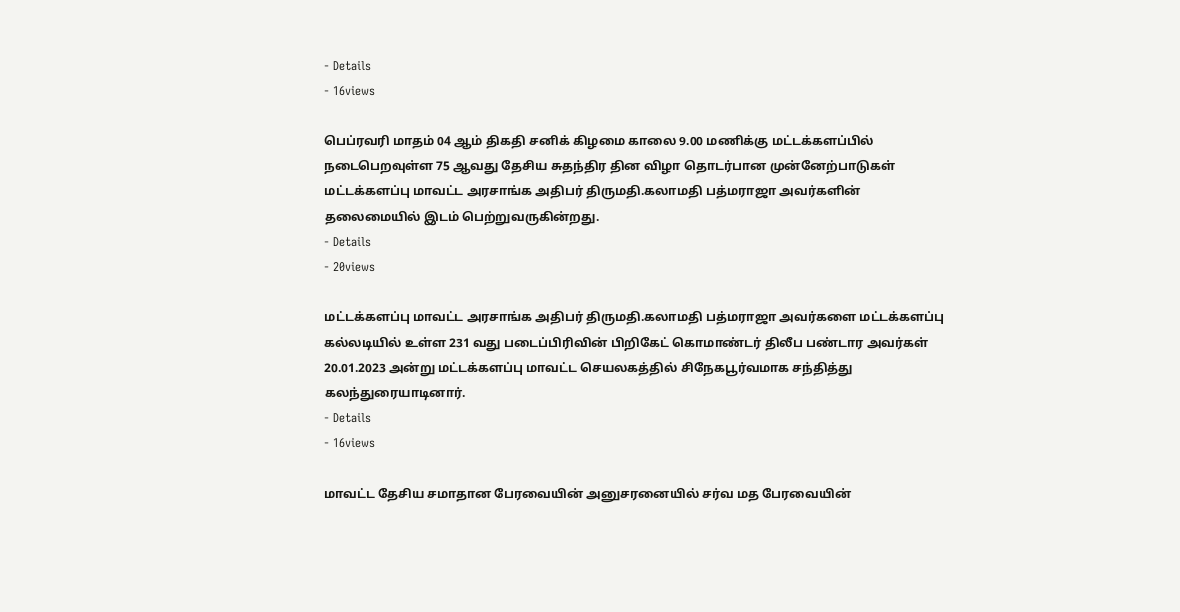- Details
- 16views

பெப்ரவரி மாதம் 04 ஆம் திகதி சனிக் கிழமை காலை 9.00 மணிக்கு மட்டக்களப்பில் நடைபெறவுள்ள 75 ஆவது தேசிய சுதந்திர தின விழா தொடர்பான முன்னேற்பாடுகள் மட்டக்களப்பு மாவட்ட அரசாங்க அதிபர் திருமதி.கலாமதி பத்மராஜா அவர்களின் தலைமையில் இடம் பெற்றுவருகின்றது.
- Details
- 20views

மட்டக்களப்பு மாவட்ட அரசாங்க அதிபர் திருமதி.கலாமதி பத்மராஜா அவர்களை மட்டக்களப்பு கல்லடியில் உள்ள 231 வது படைப்பிரிவின் பிறிகேட் கொமாண்டர் திலீப பண்டார அவர்கள் 20.01.2023 அன்று மட்டக்களப்பு மாவட்ட செயலகத்தில் சிநேகபூர்வமாக சந்தித்து கலந்துரையாடினார்.
- Details
- 16views

மாவட்ட தேசிய சமாதான பேரவையின் அனுசரனையில் சர்வ மத பேரவையின்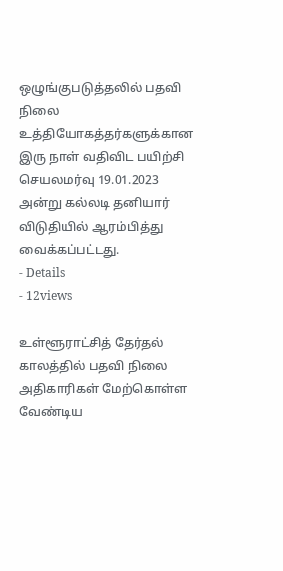ஒழுங்குபடுத்தலில் பதவி நிலை உத்தியோகத்தர்களுக்கான இரு நாள் வதிவிட பயிற்சி செயலமர்வு 19.01.2023 அன்று கல்லடி தனியார் விடுதியில் ஆரம்பித்து வைக்கப்பட்டது.
- Details
- 12views

உள்ளூராட்சித் தேர்தல் காலத்தில் பதவி நிலை அதிகாரிகள் மேற்கொள்ள வேண்டிய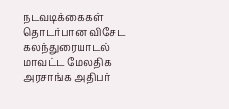நடவடிக்கைகள் தொடர்பான விசேட கலந்துரையாடல் மாவட்ட மேலதிக அரசாங்க அதிபர்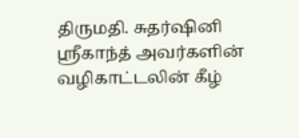திருமதி. சுதர்ஷினி ஶ்ரீகாந்த் அவர்களின் வழிகாட்டலின் கீழ்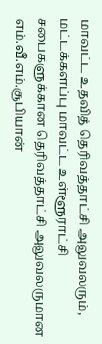மாவட்ட உதவித் தெரிவத்தாட்சி அலுவலரும், மட்டக்களப்பு மாவட்ட உள்ளூராட்சி சபைகளுக்கான தெரிவத்தாட்சி அலுவலருமான எம்.வீ.எம்.சூபியான்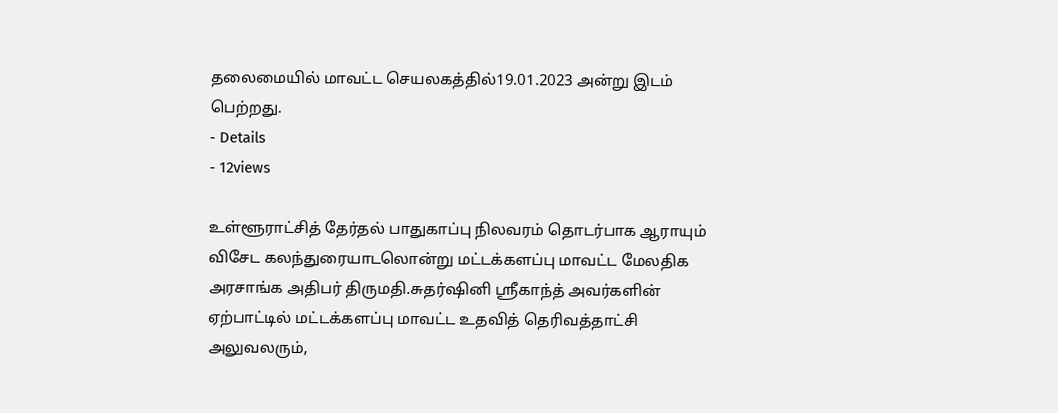தலைமையில் மாவட்ட செயலகத்தில்19.01.2023 அன்று இடம் பெற்றது.
- Details
- 12views

உள்ளூராட்சித் தேர்தல் பாதுகாப்பு நிலவரம் தொடர்பாக ஆராயும் விசேட கலந்துரையாடலொன்று மட்டக்களப்பு மாவட்ட மேலதிக அரசாங்க அதிபர் திருமதி.சுதர்ஷினி ஸ்ரீகாந்த் அவர்களின் ஏற்பாட்டில் மட்டக்களப்பு மாவட்ட உதவித் தெரிவத்தாட்சி அலுவலரும்,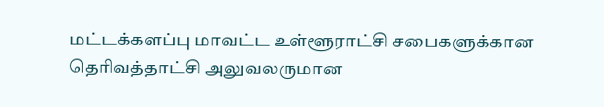மட்டக்களப்பு மாவட்ட உள்ளூராட்சி சபைகளுக்கான தெரிவத்தாட்சி அலுவலருமான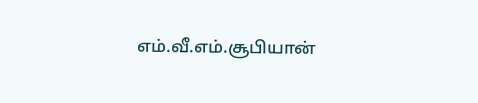எம்.வீ.எம்.சூபியான்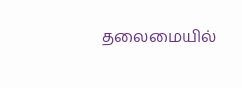தலைமையில்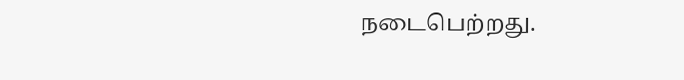நடைபெற்றது.